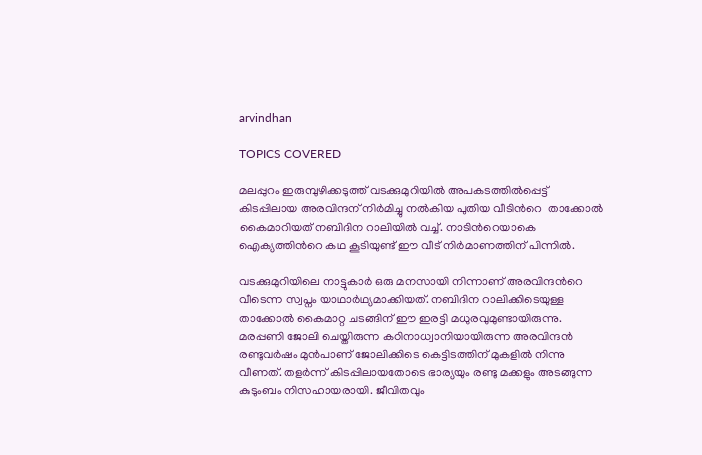arvindhan

TOPICS COVERED

മലപ്പുറം ഇരുമ്പുഴിക്കടുത്ത് വടക്കുമുറിയിൽ അപകടത്തിൽപ്പെട്ട് കിടപ്പിലായ അരവിന്ദന് നിർമിച്ചു നൽകിയ പുതിയ വീടിന്‍റെ  താക്കോൽ കൈമാറിയത് നബിദിന റാലിയിൽ വച്ച്. നാടിന്‍റെയാകെ ഐക്യത്തിന്‍റെ കഥ കൂടിയുണ്ട് ഈ വീട് നിർമാണത്തിന് പിന്നിൽ.

വടക്കുമുറിയിലെ നാട്ടുകാർ ഒരു മനസായി നിന്നാണ് അരവിന്ദന്‍റെ വീടെന്ന സ്വപ്നം യാഥാർഥ്യമാക്കിയത്. നബിദിന റാലിക്കിടെയുള്ള താക്കോൽ കൈമാറ്റ ചടങ്ങിന് ഈ ഇരട്ടി മധുരവുമുണ്ടായിരുന്നു. മരപ്പണി ജോലി ചെയ്തിരുന്ന കഠിനാധ്വാനിയായിരുന്ന അരവിന്ദൻ രണ്ടുവർഷം മുൻപാണ് ജോലിക്കിടെ കെട്ടിടത്തിന് മുകളിൽ നിന്നു വീണത്. തളർന്ന് കിടപ്പിലായതോടെ ഭാര്യയും രണ്ടു മക്കളും അടങ്ങുന്ന കുടുംബം നിസഹായരായി. ജീവിതവും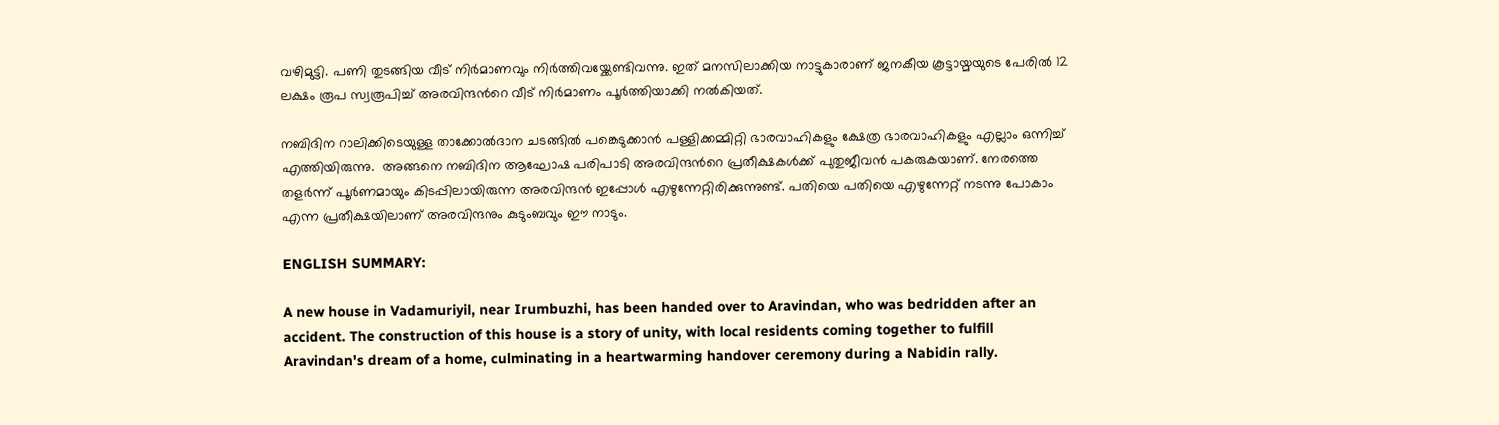വഴിമുട്ടി. പണി തുടങ്ങിയ വീട് നിർമാണവും നിർത്തിവയ്ക്കേണ്ടിവന്നു. ഇത് മനസിലാക്കിയ നാട്ടുകാരാണ് ജനകീയ കൂട്ടായ്മയുടെ പേരിൽ 12 ലക്ഷം രൂപ സ്വരൂപിച്ച് അരവിന്ദന്‍റെ വീട് നിർമാണം പൂർത്തിയാക്കി നൽകിയത്.

നബിദിന റാലിക്കിടെയുള്ള താക്കോൽദാന ചടങ്ങിൽ പങ്കെടുക്കാൻ പള്ളിക്കമ്മിറ്റി ഭാരവാഹികളും ക്ഷേത്ര ഭാരവാഹികളും എല്ലാം ഒന്നിച്ച് എത്തിയിരുന്നു.  അങ്ങനെ നബിദിന ആഘോഷ പരിപാടി അരവിന്ദന്‍റെ പ്രതീക്ഷകൾക്ക് പുതുജീവൻ പകരുകയാണ്. നേരത്തെ തളർന്ന് പൂർണമായും കിടപ്പിലായിരുന്ന അരവിന്ദൻ ഇപ്പോൾ എഴുന്നേറ്റിരിക്കുന്നുണ്ട്. പതിയെ പതിയെ എഴുന്നേറ്റ് നടന്നു പോകാം എന്ന പ്രതീക്ഷയിലാണ് അരവിന്ദനും കുടുംബവും ഈ നാടും.

ENGLISH SUMMARY:

A new house in Vadamuriyil, near Irumbuzhi, has been handed over to Aravindan, who was bedridden after an accident. The construction of this house is a story of unity, with local residents coming together to fulfill Aravindan's dream of a home, culminating in a heartwarming handover ceremony during a Nabidin rally.